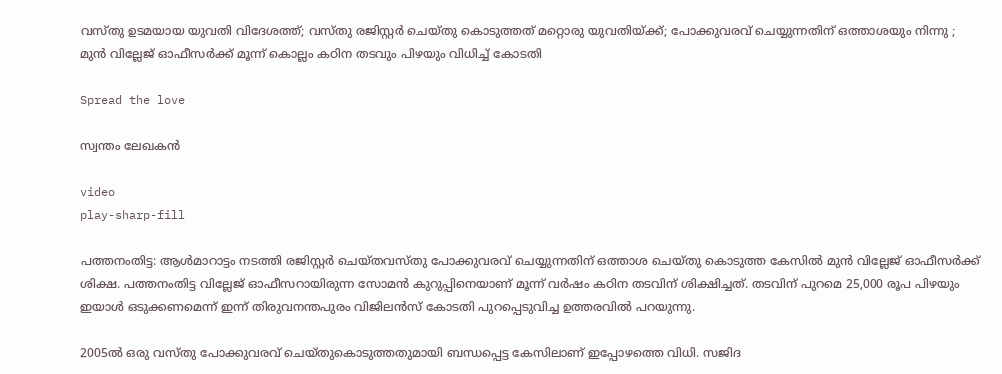വസ്തു ഉടമയായ യുവതി വിദേശത്ത്; വസ്തു രജിസ്റ്റര്‍ ചെയ്തു കൊടുത്തത് മറ്റൊരു യുവതിയ്ക്ക്; പോക്കുവരവ് ചെയ്യുന്നതിന് ഒത്താശയും നിന്നു ; മുന്‍ വില്ലേജ് ഓഫീസര്‍ക്ക് മൂന്ന് കൊല്ലം കഠിന തടവും പിഴയും വിധിച്ച് കോടതി

Spread the love

സ്വന്തം ലേഖകൻ

video
play-sharp-fill

പത്തനംതിട്ട: ആള്‍മാറാട്ടം നടത്തി രജിസ്റ്റര്‍ ചെയ്തവസ്തു പോക്കുവരവ് ചെയ്യുന്നതിന് ഒത്താശ ചെയ്തു കൊടുത്ത കേസില്‍ മുന്‍ വില്ലേജ് ഓഫീസര്‍ക്ക് ശിക്ഷ. പത്തനംതിട്ട വില്ലേജ് ഓഫീസറായിരുന്ന സോമൻ കുറുപ്പിനെയാണ് മൂന്ന് വര്‍ഷം കഠിന തടവിന് ശിക്ഷിച്ചത്. തടവിന് പുറമെ 25,000 രൂപ പിഴയും ഇയാള്‍ ഒടുക്കണമെന്ന് ഇന്ന് തിരുവനന്തപുരം വിജിലൻസ് കോടതി പുറപ്പെടുവിച്ച ഉത്തരവില്‍ പറയുന്നു.

2005ല്‍ ഒരു വസ്തു പോക്കുവരവ് ചെയ്തുകൊടുത്തതുമായി ബന്ധപ്പെട്ട കേസിലാണ് ഇപ്പോഴത്തെ വിധി. സജിദ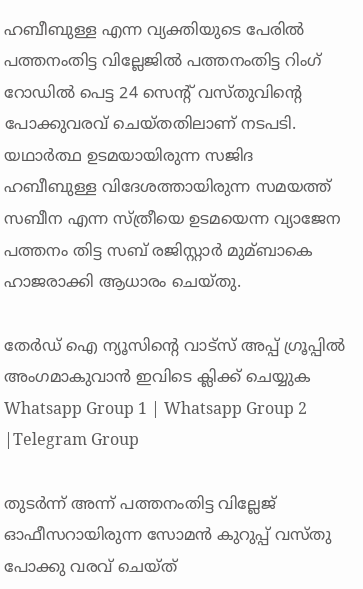ഹബീബുള്ള എന്ന വ്യക്തിയുടെ പേരില്‍ പത്തനംതിട്ട വില്ലേജില്‍ പത്തനംതിട്ട റിംഗ് റോഡില്‍ പെട്ട 24 സെന്റ് വസ്തുവിന്റെ പോക്കുവരവ് ചെയ്തതിലാണ് നടപടി. യഥാര്‍ത്ഥ ഉടമയായിരുന്ന സജിദ ഹബീബുള്ള വിദേശത്തായിരുന്ന സമയത്ത് സബീന എന്ന സ്ത്രീയെ ഉടമയെന്ന വ്യാജേന പത്തനം തിട്ട സബ് രജിസ്റ്റാര്‍ മുമ്ബാകെ ഹാജരാക്കി ആധാരം ചെയ്തു.

തേർഡ് ഐ ന്യൂസിന്റെ വാട്സ് അപ്പ് ഗ്രൂപ്പിൽ അംഗമാകുവാൻ ഇവിടെ ക്ലിക്ക് ചെയ്യുക
Whatsapp Group 1 | Whatsapp Group 2 |Telegram Group

തുടര്‍ന്ന് അന്ന് പത്തനംതിട്ട വില്ലേജ് ഓഫീസറായിരുന്ന സോമൻ കുറുപ്പ് വസ്തു പോക്കു വരവ് ചെയ്ത്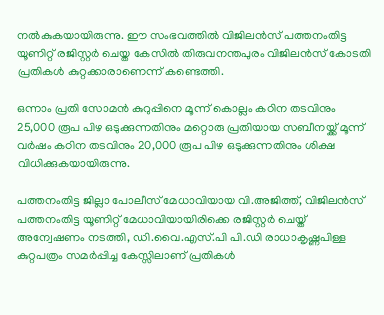നല്‍കുകയായിരുന്നു. ഈ സംഭവത്തില്‍ വിജിലൻസ് പത്തനംതിട്ട യൂണിറ്റ് രജിസ്റ്റര്‍ ചെയ്ത കേസില്‍ തിരുവനന്തപുരം വിജിലൻസ് കോടതി പ്രതികള്‍ കുറ്റക്കാരാണെന്ന് കണ്ടെത്തി.

ഒന്നാം പ്രതി സോമൻ കുറുപ്പിനെ മൂന്ന് കൊല്ലം കഠിന തടവിനും 25,000 രൂപ പിഴ ഒടുക്കുന്നതിനും മറ്റൊരു പ്രതിയായ സബീനയ്ക്ക് മൂന്ന് വര്‍ഷം കഠിന തടവിനും 20,000 രൂപ പിഴ ഒടുക്കുന്നതിനും ശിക്ഷ വിധിക്കുകയായിരുന്നു.

പത്തനംതിട്ട ജില്ലാ പോലീസ് മേധാവിയായ വി.അജിത്ത്, വിജിലൻസ് പത്തനംതിട്ട യൂണിറ്റ് മേധാവിയായിരിക്കെ രജിസ്റ്റര്‍ ചെയ്ത് അന്വേഷണം നടത്തി, ഡി.വൈ.എസ്.പി പി.ഡി രാധാകൃഷ്ണപിള്ള കുറ്റപത്രം സമര്‍പ്പിച്ച കേസ്സിലാണ് പ്രതികള്‍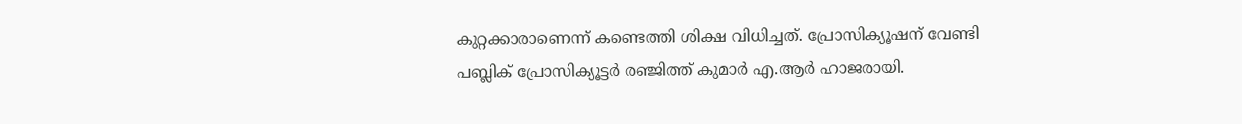കുറ്റക്കാരാണെന്ന് കണ്ടെത്തി ശിക്ഷ വിധിച്ചത്. പ്രോസിക്യൂഷന് വേണ്ടി പബ്ലിക് പ്രോസിക്യൂട്ടര്‍ രഞ്ജിത്ത് കുമാര്‍ എ.ആര്‍ ഹാജരായി.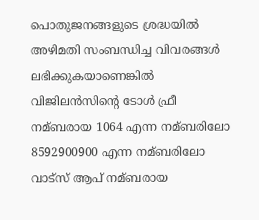പൊതുജനങ്ങളുടെ ശ്രദ്ധയില്‍ അഴിമതി സംബന്ധിച്ച വിവരങ്ങള്‍ ലഭിക്കുകയാണെങ്കില്‍ വിജിലൻസിന്‍റെ ടോള്‍ ഫ്രീ നമ്ബരായ 1064 എന്ന നമ്ബരിലോ 8592900900 എന്ന നമ്ബരിലോ വാട്സ് ആപ് നമ്ബരായ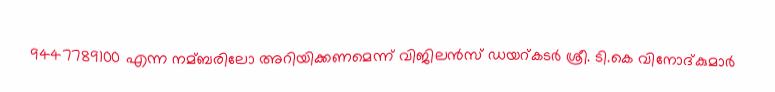9447789100 എന്ന നമ്ബരിലോ അറിയിക്കണമെന്ന് വിജിലൻസ് ഡയറ്കടര്‍ ശ്രീ. ടി.കെ വിനോദ്കുമാര്‍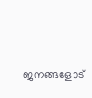ജനങ്ങളോട്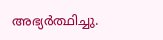അഭ്യര്‍ത്ഥിച്ചു.